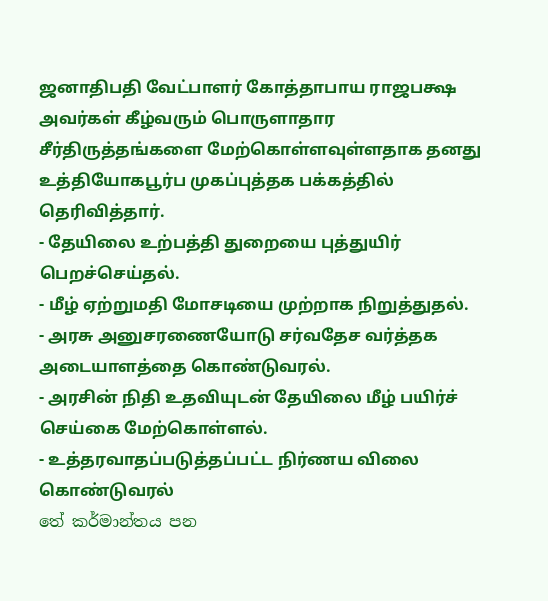ஜனாதிபதி வேட்பாளர் கோத்தாபாய ராஜபக்ஷ அவர்கள் கீழ்வரும் பொருளாதார சீர்திருத்தங்களை மேற்கொள்ளவுள்ளதாக தனது உத்தியோகபூர்ப முகப்புத்தக பக்கத்தில் தெரிவித்தார்.
- தேயிலை உற்பத்தி துறையை புத்துயிர் பெறச்செய்தல்.
- மீழ் ஏற்றுமதி மோசடியை முற்றாக நிறுத்துதல்.
- அரசு அனுசரணையோடு சர்வதேச வர்த்தக அடையாளத்தை கொண்டுவரல்.
- அரசின் நிதி உதவியுடன் தேயிலை மீழ் பயிர்ச் செய்கை மேற்கொள்ளல்.
- உத்தரவாதப்படுத்தப்பட்ட நிர்ணய விலை கொண்டுவரல்
තේ කර්මාන්තය පන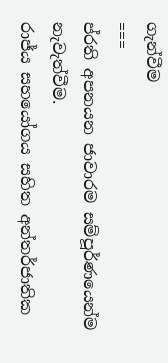ගැන්වීම
===
ප්රති අපනයන ජාවාරම සම්පූර්ණයෙන්ම නැවැත්වීම.
රාජ්ය සහයෝගය සහිත අන්තර්ජාතික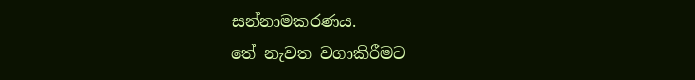සන්නාමකරණය.
තේ නැවත වගාකිරීමට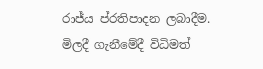රාජ්ය ප්රතිපාදන ලබාදීම.
මිලදී ගැනීමේදී විධිමත්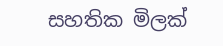සහතික මිලක්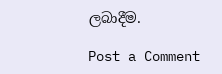ලබාදීම.

Post a Comment